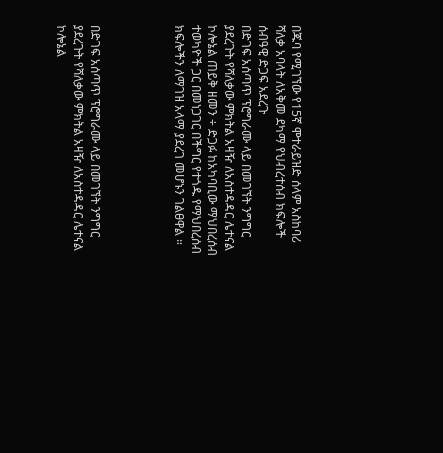በጁባ የሚገኘው የ15ኛ ሞተራይዝድ ሰላም አስከባሪ ሻለቃ አባላት ለአቅመ ደካማ የህብረተሰብ ክፍሎች ሰብዓዊ ድጋፍ አደረጉ
በድገፍ አሰጣጥ ፕሮግራሙ ላይ በመገኘት ንግግር ያደረጉት የሻለቃው ምክትል አዛዥ ለአስተዳዳር ሌተናል ኮሎኔል ጠይቅ ዘመን ÷ ድጋፉ ከአካባቢው ማህበረሰብ ተወካዮች ጋር በመነጋገር በችግር የተጎዱ የማህበረሰብ ክፍሎችን ለማገዝ አላማ ያደረገ መሆኑን ገልፀዋል ።




በድገፍ አሰጣጥ ፕሮግራሙ ላይ በመገኘት ንግግር ያደረጉት የሻለቃው ምክትል አዛዥ ለአስተዳዳር ሌተናል ኮሎኔል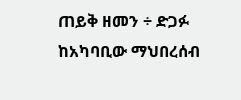ጠይቅ ዘመን ÷ ድጋፉ ከአካባቢው ማህበረሰብ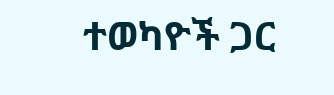ተወካዮች ጋር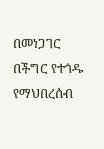በመነጋገር በችግር የተጎዱ የማህበረሰብ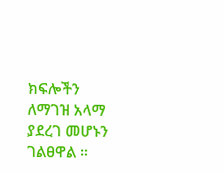ክፍሎችን ለማገዝ አላማ ያደረገ መሆኑን ገልፀዋል ።